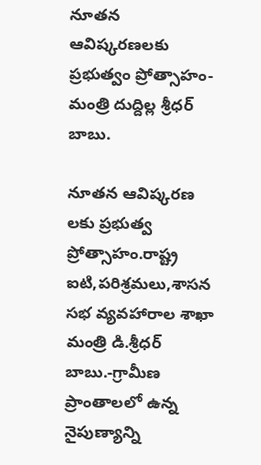నూతన ఆవిష్కరణలకు ప్రభుత్వం ప్రోత్సాహం-మంత్రి దుద్దిల్ల శ్రీధర్ బాబు.

నూతన ఆవిష్కరణ లకు ప్రభుత్వ ప్రోత్సాహం.రాష్ట్ర ఐటి,పరిశ్రమలు,శాసన సభ వ్యవహారాల శాఖా మంత్రి డి.శ్రీధర్ బాబు.-గ్రామీణ ప్రాంతాలలో ఉన్న నైపుణ్యాన్ని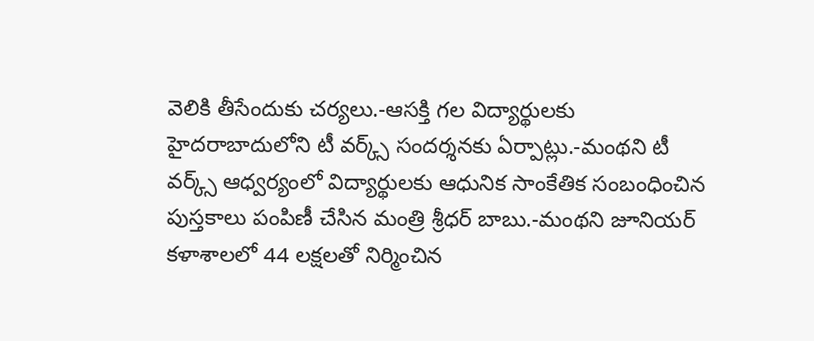వెలికి తీసేందుకు చర్యలు.-ఆసక్తి గల విద్యార్థులకు హైదరాబాదులోని టీ వర్క్స్ సందర్శనకు ఏర్పాట్లు.-మంథని టీ వర్క్స్ ఆధ్వర్యంలో విద్యార్థులకు ఆధునిక సాంకేతిక సంబంధించిన పుస్తకాలు పంపిణీ చేసిన మంత్రి శ్రీధర్ బాబు.-మంథని జూనియర్ కళాశాలలో 44 లక్షలతో నిర్మించిన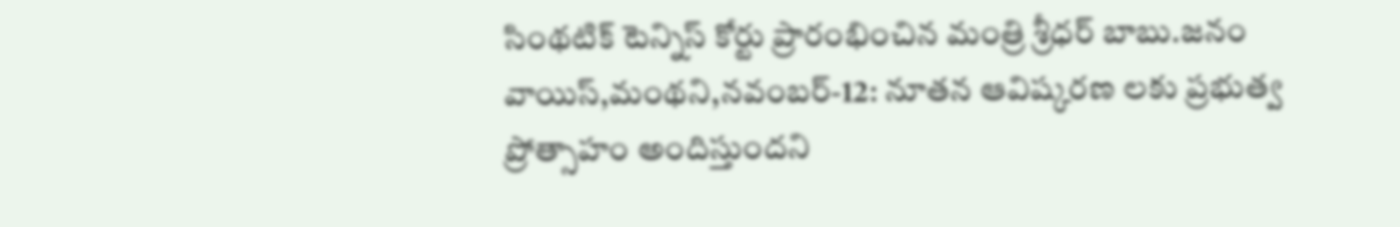సింథటిక్ టెన్నిస్ కోర్టు ప్రారంభించిన మంత్రి శ్రీధర్ బాబు.జనం వాయిస్,మంథని,నవంబర్-12: నూతన ఆవిష్కరణ లకు ప్రభుత్వ ప్రోత్సాహం అందిస్తుందని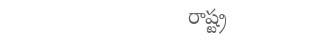రాష్ట్ర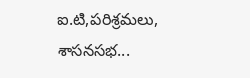ఐ.టి,పరిశ్రమలు, శాసనసభ...